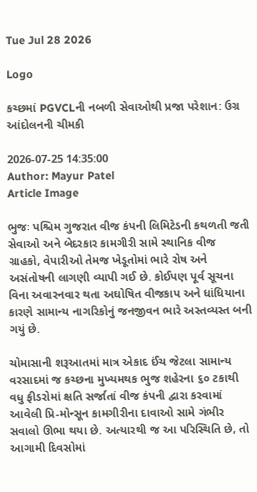Tue Jul 28 2026

Logo

કચ્છમાં PGVCLની નબળી સેવાઓથી પ્રજા પરેશાન: ઉગ્ર આંદોલનની ચીમકી

2026-07-25 14:35:00
Author: Mayur Patel
Article Image

ભુજઃ પશ્ચિમ ગુજરાત વીજ કંપની લિમિટેડની કથળતી જતી સેવાઓ અને બેદરકાર કામગીરી સામે સ્થાનિક વીજ ગ્રાહકો, વેપારીઓ તેમજ ખેડૂતોમાં ભારે રોષ અને અસંતોષની લાગણી વ્યાપી ગઈ છે. કોઈપણ પૂર્વ સૂચના વિના અવારનવાર થતા અઘોષિત વીજકાપ અને ધાંધિયાના કારણે સામાન્ય નાગરિકોનું જનજીવન ભારે અસ્તવ્યસ્ત બની ગયું છે.

ચોમાસાની શરૂઆતમાં માત્ર એકાદ ઈંચ જેટલા સામાન્ય વરસાદમાં જ કચ્છના મુખ્યમથક ભુજ શહેરના ૬૦ ટકાથી વધુ ફીડરોમાં ક્ષતિ સર્જાતાં વીજ કંપની દ્વારા કરવામાં આવેલી પ્રિ-મોન્સૂન કામગીરીના દાવાઓ સામે ગંભીર સવાલો ઊભા થયા છે. અત્યારથી જ આ પરિસ્થિતિ છે, તો આગામી દિવસોમાં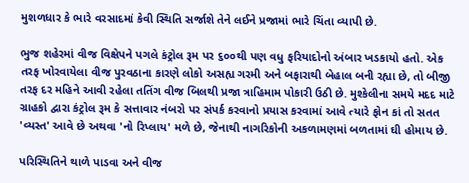મુશળધાર કે ભારે વરસાદમાં કેવી સ્થિતિ સર્જાશે તેને લઈને પ્રજામાં ભારે ચિંતા વ્યાપી છે.

ભુજ શહેરમાં વીજ વિક્ષેપને પગલે કંટ્રોલ રૂમ પર ૬૦૦થી પણ વધુ ફરિયાદોનો અંબાર ખડકાયો હતો. એક તરફ ખોરવાયેલા વીજ પુરવઠાના કારણે લોકો અસહ્ય ગરમી અને બફારાથી બેહાલ બની રહ્યા છે, તો બીજી તરફ દર મહિને આવી રહેલા તતિંગ વીજ બિલથી પ્રજા ત્રાહિમામ પોકારી ઉઠી છે. મુશ્કેલીના સમયે મદદ માટે ગ્રાહકો દ્વારા કંટ્રોલ રૂમ કે સત્તાવાર નંબરો પર સંપર્ક કરવાનો પ્રયાસ કરવામાં આવે ત્યારે ફોન કાં તો સતત 'વ્યસ્ત' આવે છે અથવા 'નો રિપ્લાય' મળે છે, જેનાથી નાગરિકોની અકળામણમાં બળતામાં ઘી હોમાય છે.

પરિસ્થિતિને થાળે પાડવા અને વીજ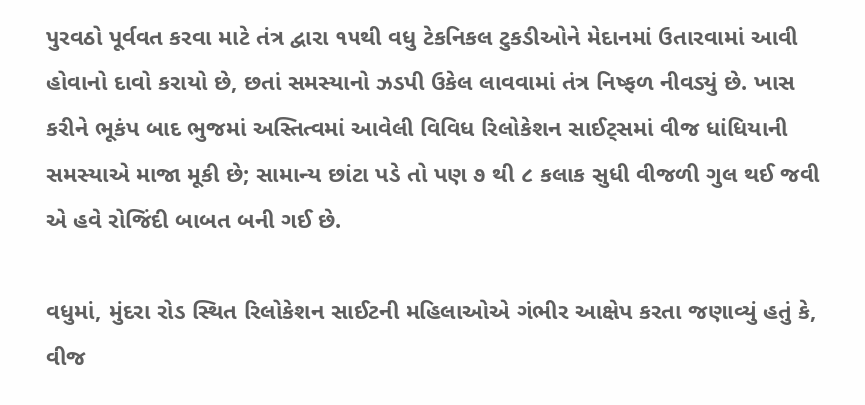પુરવઠો પૂર્વવત કરવા માટે તંત્ર દ્વારા ૧૫થી વધુ ટેકનિકલ ટુકડીઓને મેદાનમાં ઉતારવામાં આવી હોવાનો દાવો કરાયો છે, છતાં સમસ્યાનો ઝડપી ઉકેલ લાવવામાં તંત્ર નિષ્ફળ નીવડ્યું છે. ખાસ કરીને ભૂકંપ બાદ ભુજમાં અસ્તિત્વમાં આવેલી વિવિધ રિલોકેશન સાઈટ્સમાં વીજ ધાંધિયાની સમસ્યાએ માજા મૂકી છે; સામાન્ય છાંટા પડે તો પણ ૭ થી ૮ કલાક સુધી વીજળી ગુલ થઈ જવી એ હવે રોજિંદી બાબત બની ગઈ છે.

વધુમાં, મુંદરા રોડ સ્થિત રિલોકેશન સાઈટની મહિલાઓએ ગંભીર આક્ષેપ કરતા જણાવ્યું હતું કે, વીજ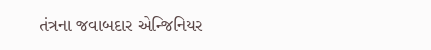તંત્રના જવાબદાર એન્જિનિયર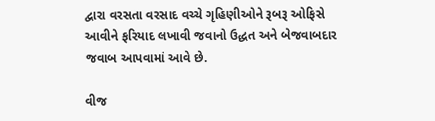દ્વારા વરસતા વરસાદ વચ્ચે ગૃહિણીઓને રૂબરૂ ઓફિસે આવીને ફરિયાદ લખાવી જવાનો ઉદ્ધત અને બેજવાબદાર જવાબ આપવામાં આવે છે.

વીજ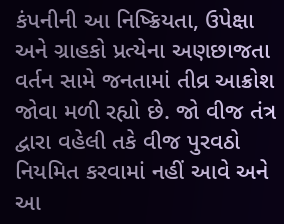કંપનીની આ નિષ્ક્રિયતા, ઉપેક્ષા અને ગ્રાહકો પ્રત્યેના અણછાજતા વર્તન સામે જનતામાં તીવ્ર આક્રોશ જોવા મળી રહ્યો છે. જો વીજ તંત્ર દ્વારા વહેલી તકે વીજ પુરવઠો નિયમિત કરવામાં નહીં આવે અને આ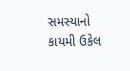સમસ્યાનો કાયમી ઉકેલ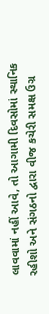લાવવામાં નહીં આવે, તો આગામી દિવસોમાં સ્થાનિક રહીશો અને સંગઠનો દ્વારા વીજ કચેરી સમક્ષ ઉગ્ર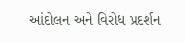આંદોલન અને વિરોધ પ્રદર્શન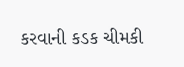કરવાની કડક ચીમકી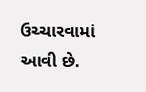ઉચ્ચારવામાં આવી છે.